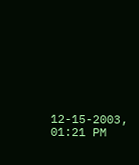12-15-2003, 01:21 PM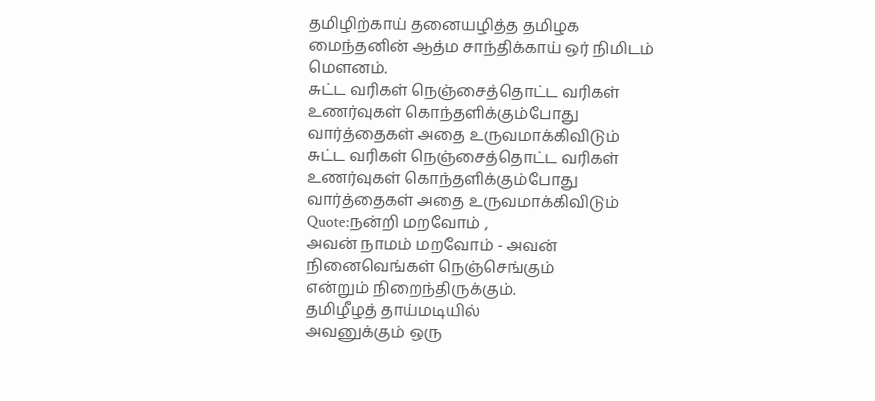தமிழிற்காய் தனையழித்த தமிழக மைந்தனின் ஆத்ம சாந்திக்காய் ஒர் நிமிடம் மௌனம்.
சுட்ட வரிகள் நெஞ்சைத்தொட்ட வரிகள் உணர்வுகள் கொந்தளிக்கும்போது வார்த்தைகள் அதை உருவமாக்கிவிடும்
சுட்ட வரிகள் நெஞ்சைத்தொட்ட வரிகள் உணர்வுகள் கொந்தளிக்கும்போது வார்த்தைகள் அதை உருவமாக்கிவிடும்
Quote:நன்றி மறவோம் ,
அவன் நாமம் மறவோம் - அவன்
நினைவெங்கள் நெஞ்செங்கும்
என்றும் நிறைந்திருக்கும்.
தமிழீழத் தாய்மடியில்
அவனுக்கும் ஒரு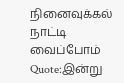நினைவுக்கல்
நாட்டி வைப்போம்
Quote:இன்று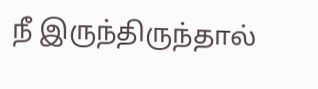நீ இருந்திருந்தால்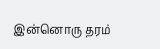இன்னொரு தரம்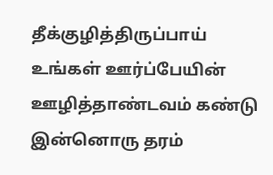தீக்குழித்திருப்பாய்
உங்கள் ஊர்ப்பேயின்
ஊழித்தாண்டவம் கண்டு
இன்னொரு தரம்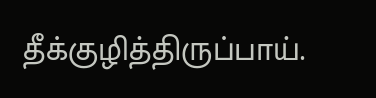தீக்குழித்திருப்பாய்.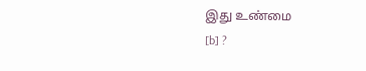இது உண்மை
[b] ?